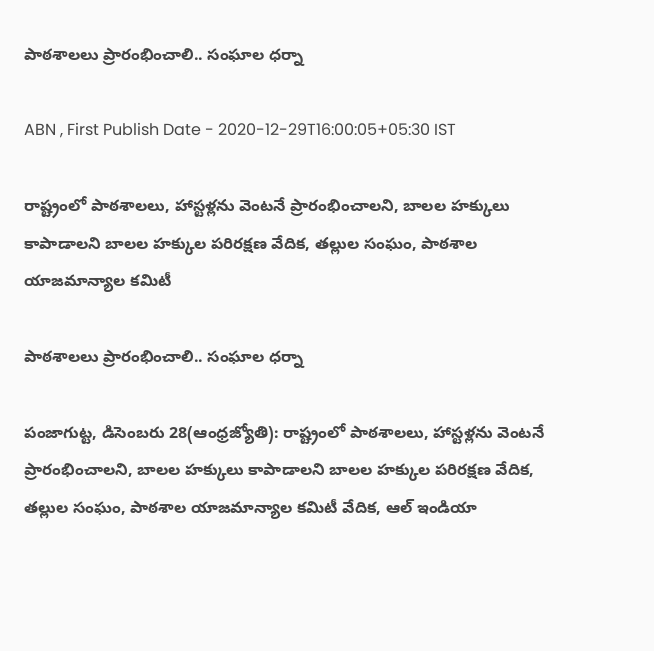పాఠశాలలు ప్రారంభించాలి.. సంఘాల ధర్నా

ABN , First Publish Date - 2020-12-29T16:00:05+05:30 IST

రాష్ట్రంలో పాఠశాలలు, హాస్టళ్లను వెంటనే ప్రారంభించాలని, బాలల హక్కులు కాపాడాలని బాలల హక్కుల పరిరక్షణ వేదిక, తల్లుల సంఘం, పాఠశాల యాజమాన్యాల కమిటీ

పాఠశాలలు ప్రారంభించాలి.. సంఘాల ధర్నా

పంజాగుట్ట, డిసెంబరు 28(ఆంధ్రజ్యోతి): రాష్ట్రంలో పాఠశాలలు, హాస్టళ్లను వెంటనే ప్రారంభించాలని, బాలల హక్కులు కాపాడాలని బాలల హక్కుల పరిరక్షణ వేదిక, తల్లుల సంఘం, పాఠశాల యాజమాన్యాల కమిటీ వేదిక, ఆల్‌ ఇండియా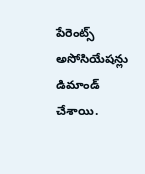పేరెంట్స్‌ అసోసియేషన్లు డిమాండ్‌ చేశాయి.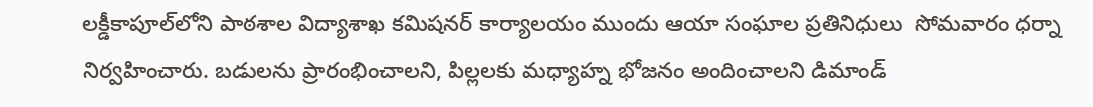లక్డీకాపూల్‌లోని పాఠశాల విద్యాశాఖ కమిషనర్‌ కార్యాలయం ముందు ఆయా సంఘాల ప్రతినిధులు  సోమవారం ధర్నా నిర్వహించారు. బడులను ప్రారంభించాలని, పిల్లలకు మధ్యాహ్న భోజనం అందించాలని డిమాండ్‌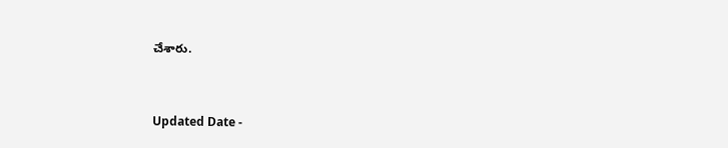చేశారు.


Updated Date -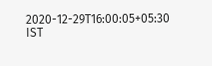2020-12-29T16:00:05+05:30 IST